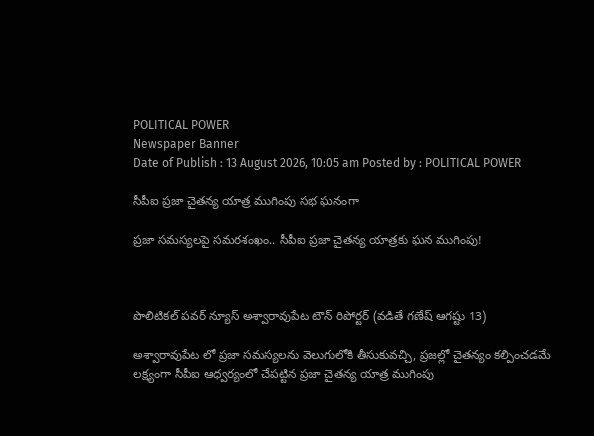POLITICAL POWER
Newspaper Banner
Date of Publish : 13 August 2026, 10:05 am Posted by : POLITICAL POWER

సీపీఐ ప్రజా చైతన్య యాత్ర ముగింపు సభ ఘనంగా

ప్రజా సమస్యలపై సమరశంఖం.. సీపీఐ ప్రజా చైతన్య యాత్రకు ఘన ముగింపు!



పొలిటికల్ పవర్ న్యూస్ అశ్వారావుపేట టౌన్ రిపోర్టర్ (వడితే గణేష్ ఆగష్టు 13)

అశ్వారావుపేట లో ప్రజా సమస్యలను వెలుగులోకి తీసుకువచ్చి, ప్రజల్లో చైతన్యం కల్పించడమే లక్ష్యంగా సీపీఐ ఆధ్వర్యంలో చేపట్టిన ప్రజా చైతన్య యాత్ర ముగింపు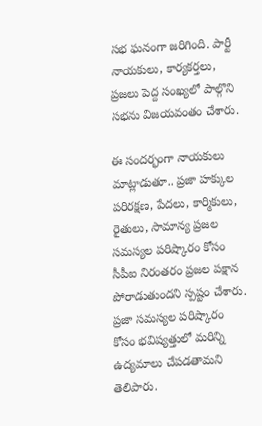సభ ఘనంగా జరిగింది. పార్టీ నాయకులు, కార్యకర్తలు, ప్రజలు పెద్ద సంఖ్యలో పాల్గొని సభను విజయవంతం చేశారు.

ఈ సందర్భంగా నాయకులు మాట్లాడుతూ.. ప్రజా హక్కుల పరిరక్షణ, పేదలు, కార్మికులు, రైతులు, సామాన్య ప్రజల సమస్యల పరిష్కారం కోసం సీపీఐ నిరంతరం ప్రజల పక్షాన పోరాడుతుందని స్పష్టం చేశారు. ప్రజా సమస్యల పరిష్కారం కోసం భవిష్యత్తులో మరిన్ని ఉద్యమాలు చేపడతామని తెలిపారు.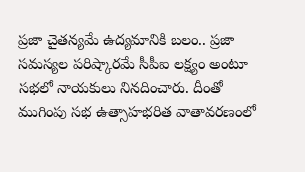ప్రజా చైతన్యమే ఉద్యమానికి బలం.. ప్రజా సమస్యల పరిష్కారమే సీపీఐ లక్ష్యం అంటూ సభలో నాయకులు నినదించారు. దీంతో ముగింపు సభ ఉత్సాహభరిత వాతావరణంలో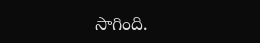సాగింది.